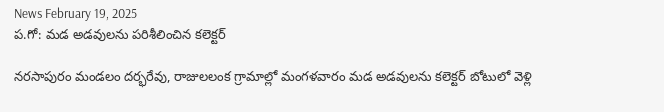News February 19, 2025
ప.గో: మడ అడవులను పరిశీలించిన కలెక్టర్

నరసాపురం మండలం దర్భరేవు, రాజులలంక గ్రామాల్లో మంగళవారం మడ అడవులను కలెక్టర్ బోటులో వెళ్లి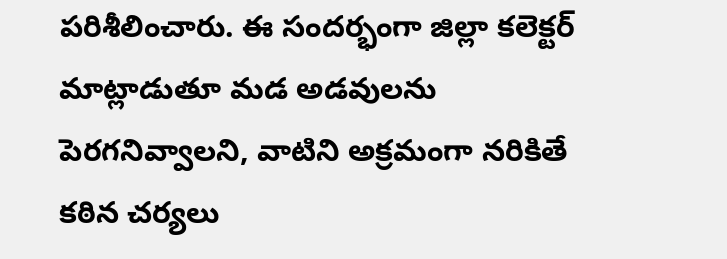పరిశీలించారు. ఈ సందర్భంగా జిల్లా కలెక్టర్ మాట్లాడుతూ మడ అడవులను పెరగనివ్వాలని, వాటిని అక్రమంగా నరికితే కఠిన చర్యలు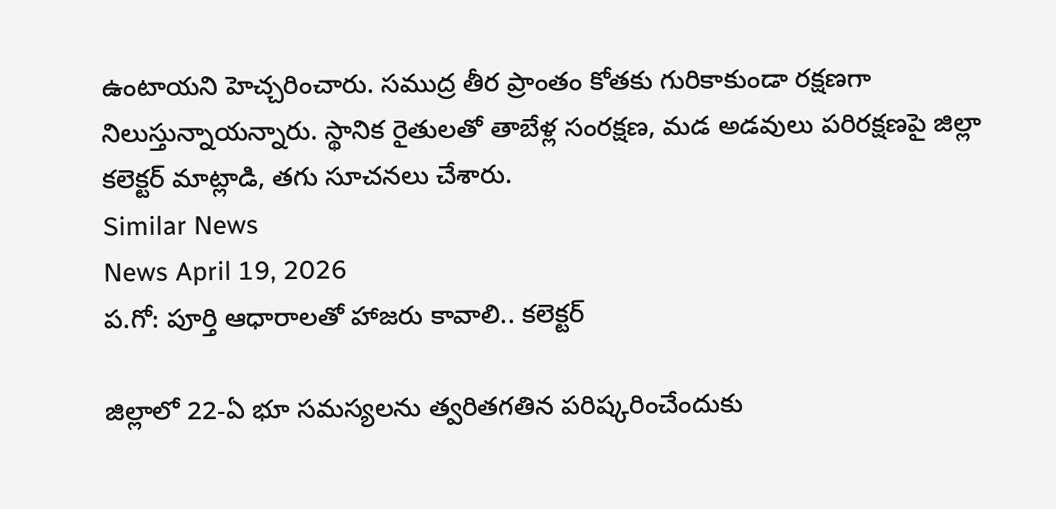ఉంటాయని హెచ్చరించారు. సముద్ర తీర ప్రాంతం కోతకు గురికాకుండా రక్షణగా నిలుస్తున్నాయన్నారు. స్థానిక రైతులతో తాబేళ్ల సంరక్షణ, మడ అడవులు పరిరక్షణపై జిల్లా కలెక్టర్ మాట్లాడి, తగు సూచనలు చేశారు.
Similar News
News April 19, 2026
ప.గో: పూర్తి ఆధారాలతో హాజరు కావాలి.. కలెక్టర్

జిల్లాలో 22-ఏ భూ సమస్యలను త్వరితగతిన పరిష్కరించేందుకు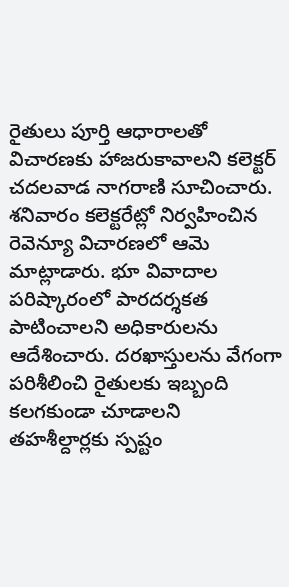రైతులు పూర్తి ఆధారాలతో విచారణకు హాజరుకావాలని కలెక్టర్ చదలవాడ నాగరాణి సూచించారు. శనివారం కలెక్టరేట్లో నిర్వహించిన రెవెన్యూ విచారణలో ఆమె మాట్లాడారు. భూ వివాదాల పరిష్కారంలో పారదర్శకత పాటించాలని అధికారులను ఆదేశించారు. దరఖాస్తులను వేగంగా పరిశీలించి రైతులకు ఇబ్బంది కలగకుండా చూడాలని తహశీల్దార్లకు స్పష్టం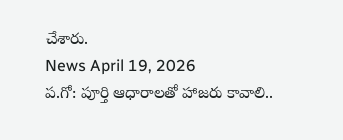చేశారు.
News April 19, 2026
ప.గో: పూర్తి ఆధారాలతో హాజరు కావాలి..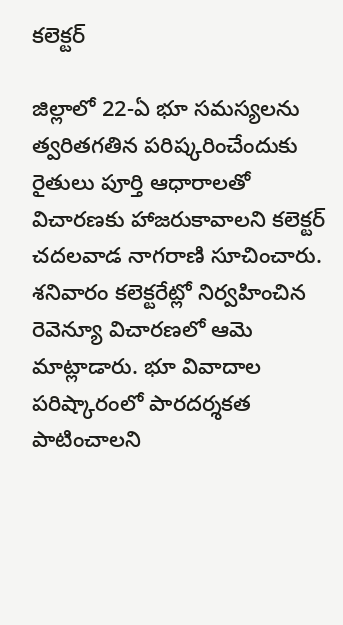కలెక్టర్

జిల్లాలో 22-ఏ భూ సమస్యలను త్వరితగతిన పరిష్కరించేందుకు రైతులు పూర్తి ఆధారాలతో విచారణకు హాజరుకావాలని కలెక్టర్ చదలవాడ నాగరాణి సూచించారు. శనివారం కలెక్టరేట్లో నిర్వహించిన రెవెన్యూ విచారణలో ఆమె మాట్లాడారు. భూ వివాదాల పరిష్కారంలో పారదర్శకత పాటించాలని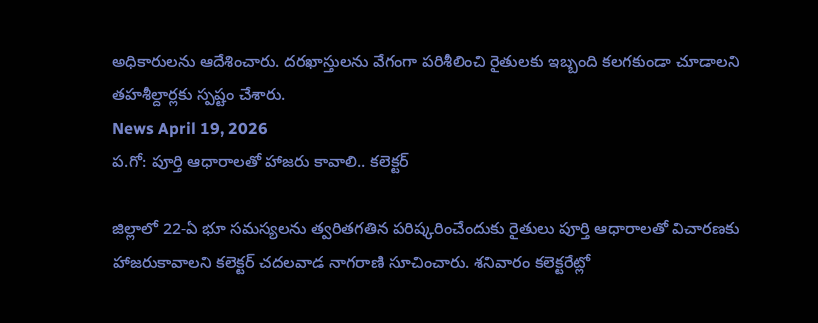అధికారులను ఆదేశించారు. దరఖాస్తులను వేగంగా పరిశీలించి రైతులకు ఇబ్బంది కలగకుండా చూడాలని తహశీల్దార్లకు స్పష్టం చేశారు.
News April 19, 2026
ప.గో: పూర్తి ఆధారాలతో హాజరు కావాలి.. కలెక్టర్

జిల్లాలో 22-ఏ భూ సమస్యలను త్వరితగతిన పరిష్కరించేందుకు రైతులు పూర్తి ఆధారాలతో విచారణకు హాజరుకావాలని కలెక్టర్ చదలవాడ నాగరాణి సూచించారు. శనివారం కలెక్టరేట్లో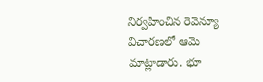నిర్వహించిన రెవెన్యూ విచారణలో ఆమె మాట్లాడారు. భూ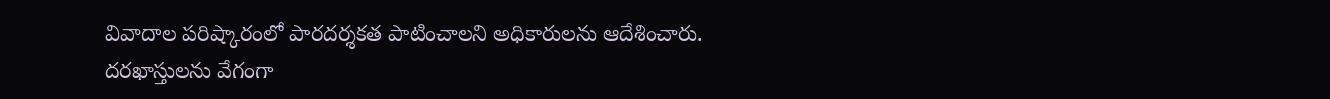వివాదాల పరిష్కారంలో పారదర్శకత పాటించాలని అధికారులను ఆదేశించారు. దరఖాస్తులను వేగంగా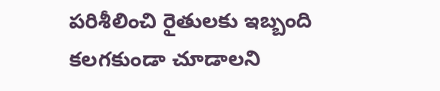పరిశీలించి రైతులకు ఇబ్బంది కలగకుండా చూడాలని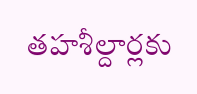తహశీల్దార్లకు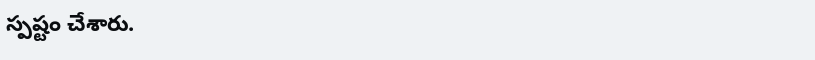స్పష్టం చేశారు.